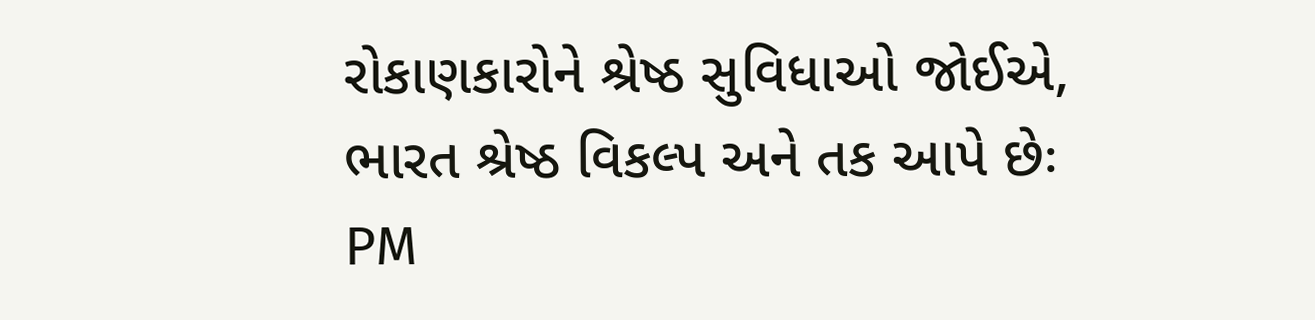રોકાણકારોને શ્રેષ્ઠ સુવિધાઓ જોઈએ, ભારત શ્રેષ્ઠ વિકલ્પ અને તક આપે છેઃ PM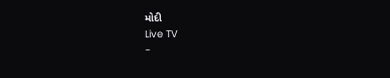મોદી
Live TV
-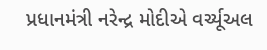પ્રધાનમંત્રી નરેન્દ્ર મોદીએ વર્ચ્યૂઅલ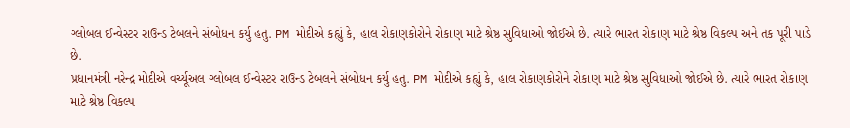ગ્લોબલ ઈન્વેસ્ટર રાઉન્ડ ટેબલને સંબોધન કર્યુ હતુ. PM મોદીએ કહ્યું કે, હાલ રોકાણકોરોને રોકાણ માટે શ્રેષ્ઠ સુવિધાઓ જોઈએ છે. ત્યારે ભારત રોકાણ માટે શ્રેષ્ઠ વિકલ્પ અને તક પૂરી પાડે છે.
પ્રધાનમંત્રી નરેન્દ્ર મોદીએ વર્ચ્યૂઅલ ગ્લોબલ ઈન્વેસ્ટર રાઉન્ડ ટેબલને સંબોધન કર્યુ હતુ. PM મોદીએ કહ્યું કે, હાલ રોકાણકોરોને રોકાણ માટે શ્રેષ્ઠ સુવિધાઓ જોઈએ છે. ત્યારે ભારત રોકાણ માટે શ્રેષ્ઠ વિકલ્પ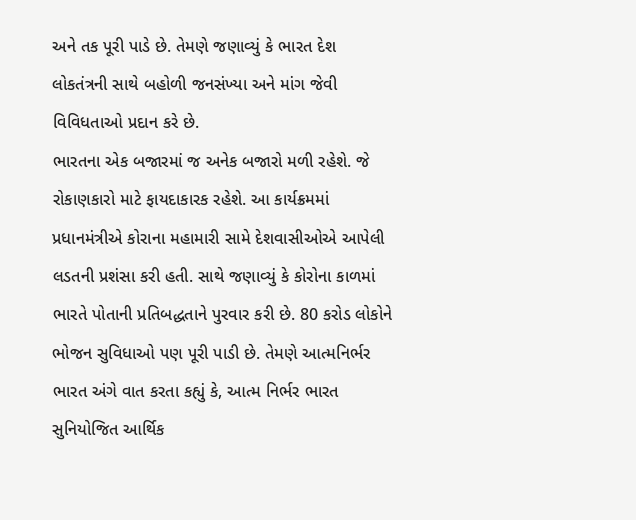અને તક પૂરી પાડે છે. તેમણે જણાવ્યું કે ભારત દેશ લોકતંત્રની સાથે બહોળી જનસંખ્યા અને માંગ જેવી વિવિધતાઓ પ્રદાન કરે છે.
ભારતના એક બજારમાં જ અનેક બજારો મળી રહેશે. જે રોકાણકારો માટે ફાયદાકારક રહેશે. આ કાર્યક્રમમાં પ્રધાનમંત્રીએ કોરાના મહામારી સામે દેશવાસીઓએ આપેલી લડતની પ્રશંસા કરી હતી. સાથે જણાવ્યું કે કોરોના કાળમાં ભારતે પોતાની પ્રતિબદ્ધતાને પુરવાર કરી છે. 80 કરોડ લોકોને ભોજન સુવિધાઓ પણ પૂરી પાડી છે. તેમણે આત્મનિર્ભર ભારત અંગે વાત કરતા કહ્યું કે, આત્મ નિર્ભર ભારત સુનિયોજિત આર્થિક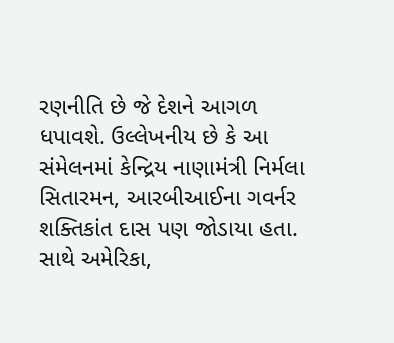રણનીતિ છે જે દેશને આગળ ધપાવશે. ઉલ્લેખનીય છે કે આ સંમેલનમાં કેન્દ્રિય નાણામંત્રી નિર્મલા સિતારમન, આરબીઆઈના ગવર્નર શક્તિકાંત દાસ પણ જોડાયા હતા. સાથે અમેરિકા,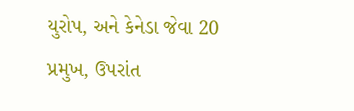યુરોપ, અને કેનેડા જેવા 20 પ્રમુખ, ઉપરાંત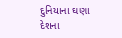દુનિયાના ઘણા દેશના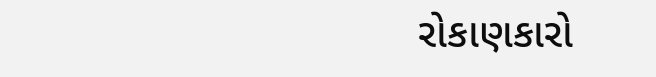રોકાણકારો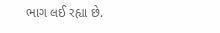ભાગ લઈ રહ્યા છે.